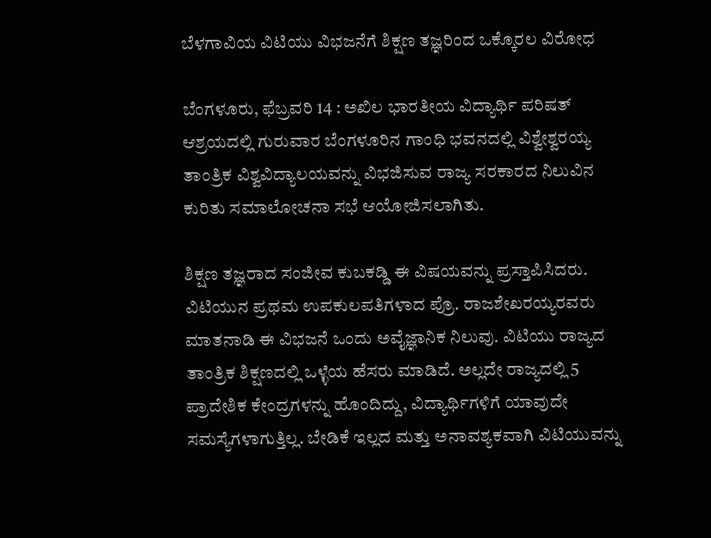ಬೆಳಗಾವಿಯ ವಿಟಿಯು ವಿಭಜನೆಗೆ ಶಿಕ್ಷಣ ತಜ್ಞರಿಂದ ಒಕ್ಕೊರಲ ವಿರೋಧ

ಬೆಂಗಳೂರು, ಫೆಬ್ರವರಿ 14 : ಅಖಿಲ ಭಾರತೀಯ ವಿದ್ಯಾರ್ಥಿ ಪರಿಷತ್ ಆಶ್ರಯದಲ್ಲಿ ಗುರುವಾರ ಬೆಂಗಳೂರಿನ ಗಾಂಧಿ ಭವನದಲ್ಲಿ ವಿಶ್ವೇಶ್ವರಯ್ಯ ತಾಂತ್ರಿಕ ವಿಶ್ವವಿದ್ಯಾಲಯವನ್ನು ವಿಭಜಿಸುವ ರಾಜ್ಯ ಸರಕಾರದ ನಿಲುವಿನ ಕುರಿತು ಸಮಾಲೋಚನಾ ಸಭೆ ಆಯೋಜಿಸಲಾಗಿತು.

ಶಿಕ್ಷಣ ತಜ್ಞರಾದ ಸಂಜೀವ ಕುಬಕಡ್ಡಿ ಈ ವಿಷಯವನ್ನು ಪ್ರಸ್ತಾಪಿಸಿದರು. ವಿಟಿಯುನ ಪ್ರಥಮ ಉಪಕುಲಪತಿಗಳಾದ ಪ್ರೊ. ರಾಜಶೇಖರಯ್ಯರವರು ಮಾತನಾಡಿ ಈ ವಿಭಜನೆ ಒಂದು ಅವೈಜ್ಞಾನಿಕ ನಿಲುವು. ವಿಟಿಯು ರಾಜ್ಯದ ತಾಂತ್ರಿಕ ಶಿಕ್ಷಣದಲ್ಲಿ ಒಳ್ಳೆಯ ಹೆಸರು ಮಾಡಿದೆ. ಅಲ್ಲದೇ ರಾಜ್ಯದಲ್ಲಿ 5 ಪ್ರಾದೇಶಿಕ ಕೇಂದ್ರಗಳನ್ನು ಹೊಂದಿದ್ದು, ವಿದ್ಯಾರ್ಥಿಗಳಿಗೆ ಯಾವುದೇ ಸಮಸ್ಯೆಗಳಾಗುತ್ತಿಲ್ಲ. ಬೇಡಿಕೆ ಇಲ್ಲದ ಮತ್ತು ಅನಾವಶ್ಯಕವಾಗಿ ವಿಟಿಯುವನ್ನು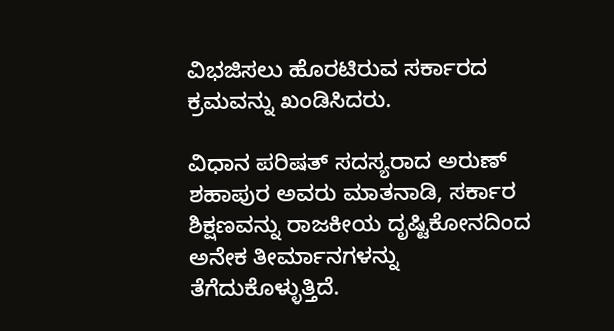ವಿಭಜಿಸಲು ಹೊರಟಿರುವ ಸರ್ಕಾರದ ಕ್ರಮವನ್ನು ಖಂಡಿಸಿದರು.

ವಿಧಾನ ಪರಿಷತ್ ಸದಸ್ಯರಾದ ಅರುಣ್ ಶಹಾಪುರ ಅವರು ಮಾತನಾಡಿ, ಸರ್ಕಾರ ಶಿಕ್ಷಣವನ್ನು ರಾಜಕೀಯ ದೃಷ್ಟಿಕೋನದಿಂದ ಅನೇಕ ತೀರ್ಮಾನಗಳನ್ನು ತೆಗೆದುಕೊಳ್ಳುತ್ತಿದೆ.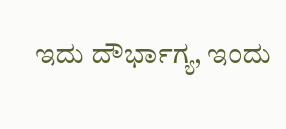ಇದು ದೌರ್ಭಾಗ್ಯ, ಇಂದು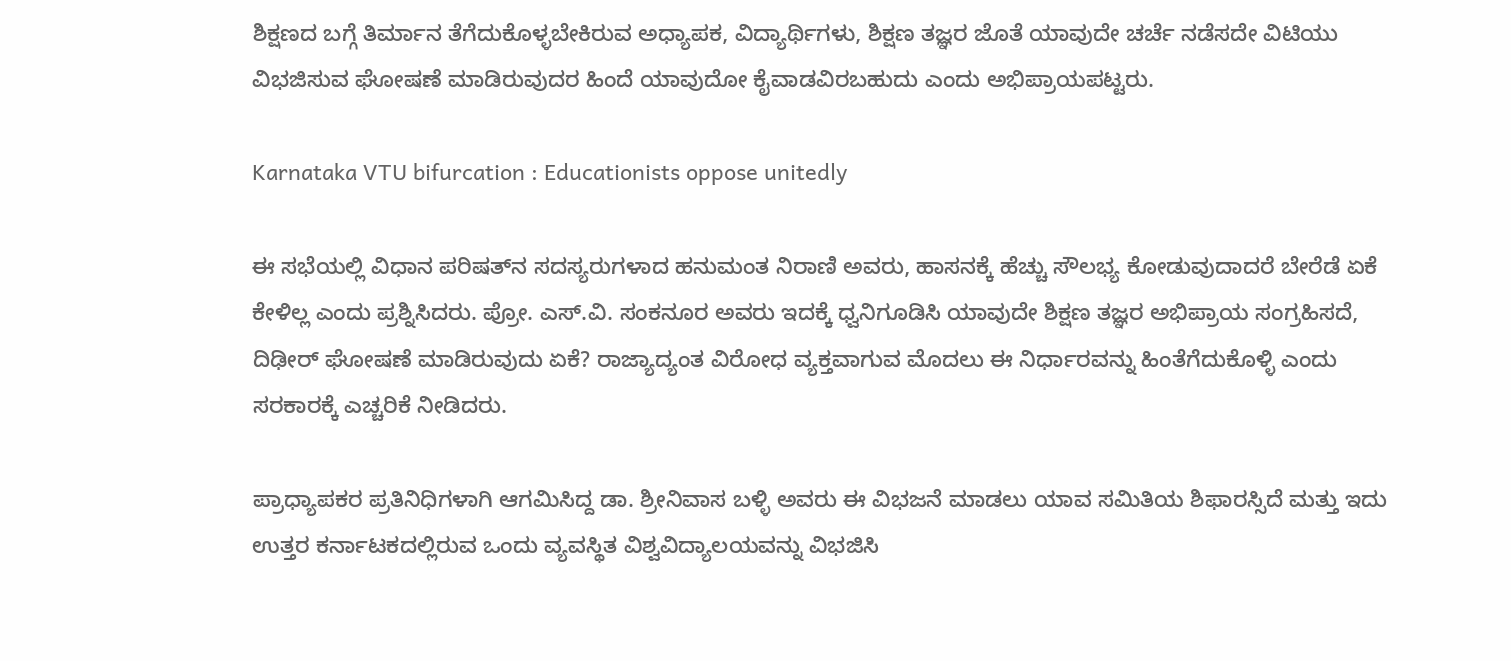ಶಿಕ್ಷಣದ ಬಗ್ಗೆ ತಿರ್ಮಾನ ತೆಗೆದುಕೊಳ್ಳಬೇಕಿರುವ ಅಧ್ಯಾಪಕ, ವಿದ್ಯಾರ್ಥಿಗಳು, ಶಿಕ್ಷಣ ತಜ್ಞರ ಜೊತೆ ಯಾವುದೇ ಚರ್ಚೆ ನಡೆಸದೇ ವಿಟಿಯು ವಿಭಜಿಸುವ ಘೋಷಣೆ ಮಾಡಿರುವುದರ ಹಿಂದೆ ಯಾವುದೋ ಕೈವಾಡವಿರಬಹುದು ಎಂದು ಅಭಿಪ್ರಾಯಪಟ್ಟರು.

Karnataka VTU bifurcation : Educationists oppose unitedly

ಈ ಸಭೆಯಲ್ಲಿ ವಿಧಾನ ಪರಿಷತ್‌ನ ಸದಸ್ಯರುಗಳಾದ ಹನುಮಂತ ನಿರಾಣಿ ಅವರು, ಹಾಸನಕ್ಕೆ ಹೆಚ್ಚು ಸೌಲಭ್ಯ ಕೋಡುವುದಾದರೆ ಬೇರೆಡೆ ಏಕೆ ಕೇಳಿಲ್ಲ ಎಂದು ಪ್ರಶ್ನಿಸಿದರು. ಪ್ರೋ. ಎಸ್.ವಿ. ಸಂಕನೂರ ಅವರು ಇದಕ್ಕೆ ಧ್ವನಿಗೂಡಿಸಿ ಯಾವುದೇ ಶಿಕ್ಷಣ ತಜ್ಞರ ಅಭಿಪ್ರಾಯ ಸಂಗ್ರಹಿಸದೆ, ದಿಢೀರ್ ಘೋಷಣೆ ಮಾಡಿರುವುದು ಏಕೆ? ರಾಜ್ಯಾದ್ಯಂತ ವಿರೋಧ ವ್ಯಕ್ತವಾಗುವ ಮೊದಲು ಈ ನಿರ್ಧಾರವನ್ನು ಹಿಂತೆಗೆದುಕೊಳ್ಳಿ ಎಂದು ಸರಕಾರಕ್ಕೆ ಎಚ್ಚರಿಕೆ ನೀಡಿದರು.

ಪ್ರಾಧ್ಯಾಪಕರ ಪ್ರತಿನಿಧಿಗಳಾಗಿ ಆಗಮಿಸಿದ್ದ ಡಾ. ಶ್ರೀನಿವಾಸ ಬಳ್ಳಿ ಅವರು ಈ ವಿಭಜನೆ ಮಾಡಲು ಯಾವ ಸಮಿತಿಯ ಶಿಫಾರಸ್ಸಿದೆ ಮತ್ತು ಇದು ಉತ್ತರ ಕರ್ನಾಟಕದಲ್ಲಿರುವ ಒಂದು ವ್ಯವಸ್ಥಿತ ವಿಶ್ವವಿದ್ಯಾಲಯವನ್ನು ವಿಭಜಿಸಿ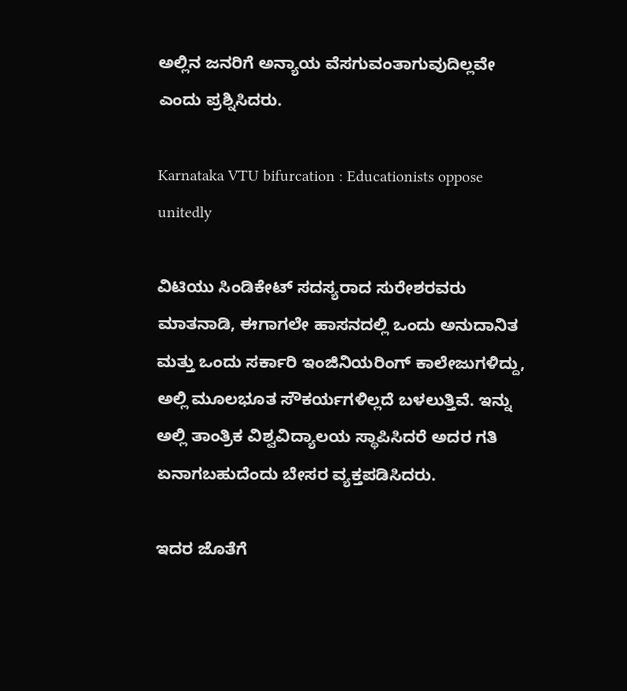ಅಲ್ಲಿನ ಜನರಿಗೆ ಅನ್ಯಾಯ ವೆಸಗುವಂತಾಗುವುದಿಲ್ಲವೇ ಎಂದು ಪ್ರಶ್ನಿಸಿದರು.

Karnataka VTU bifurcation : Educationists oppose unitedly

ವಿಟಿಯು ಸಿಂಡಿಕೇಟ್ ಸದಸ್ಯರಾದ ಸುರೇಶರವರು ಮಾತನಾಡಿ, ಈಗಾಗಲೇ ಹಾಸನದಲ್ಲಿ ಒಂದು ಅನುದಾನಿತ ಮತ್ತು ಒಂದು ಸರ್ಕಾರಿ ಇಂಜಿನಿಯರಿಂಗ್ ಕಾಲೇಜುಗಳಿದ್ದು, ಅಲ್ಲಿ ಮೂಲಭೂತ ಸೌಕರ್ಯಗಳಿಲ್ಲದೆ ಬಳಲುತ್ತಿವೆ. ಇನ್ನು ಅಲ್ಲಿ ತಾಂತ್ರಿಕ ವಿಶ್ವವಿದ್ಯಾಲಯ ಸ್ಥಾಪಿಸಿದರೆ ಅದರ ಗತಿ ಏನಾಗಬಹುದೆಂದು ಬೇಸರ ವ್ಯಕ್ತಪಡಿಸಿದರು.

ಇದರ ಜೊತೆಗೆ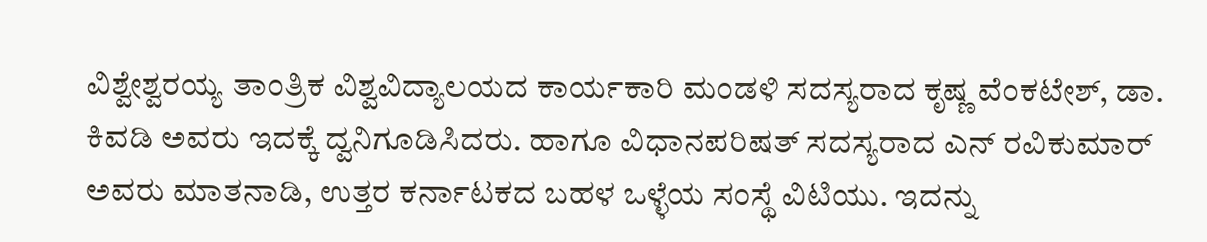ವಿಶ್ವೇಶ್ವರಯ್ಯ ತಾಂತ್ರಿಕ ವಿಶ್ವವಿದ್ಯಾಲಯದ ಕಾರ್ಯಕಾರಿ ಮಂಡಳಿ ಸದಸ್ಯರಾದ ಕೃಷ್ಣ ವೆಂಕಟೇಶ್, ಡಾ. ಕಿವಡಿ ಅವರು ಇದಕ್ಕೆ ದ್ವನಿಗೂಡಿಸಿದರು. ಹಾಗೂ ವಿಧಾನಪರಿಷತ್ ಸದಸ್ಯರಾದ ಎನ್ ರವಿಕುಮಾರ್ ಅವರು ಮಾತನಾಡಿ, ಉತ್ತರ ಕರ್ನಾಟಕದ ಬಹಳ ಒಳ್ಳೆಯ ಸಂಸ್ಥೆ ವಿಟಿಯು. ಇದನ್ನು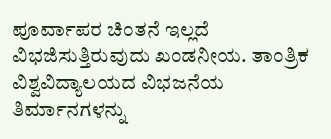ಪೂರ್ವಾಪರ ಚಿಂತನೆ ಇಲ್ಲದೆ ವಿಭಜಿಸುತ್ತಿರುವುದು ಖಂಡನೀಯ. ತಾಂತ್ರಿಕ ವಿಶ್ವವಿದ್ಯಾಲಯದ ವಿಭಜನೆಯ ತಿರ್ಮಾನಗಳನ್ನು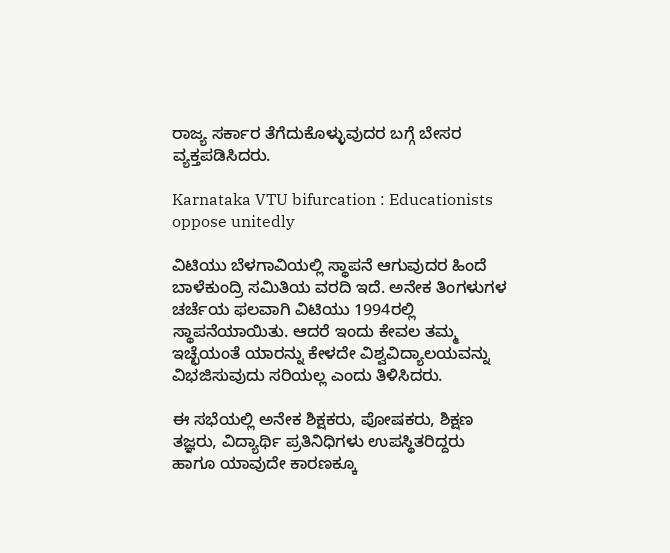ರಾಜ್ಯ ಸರ್ಕಾರ ತೆಗೆದುಕೊಳ್ಳುವುದರ ಬಗ್ಗೆ ಬೇಸರ ವ್ಯಕ್ತಪಡಿಸಿದರು.

Karnataka VTU bifurcation : Educationists oppose unitedly

ವಿಟಿಯು ಬೆಳಗಾವಿಯಲ್ಲಿ ಸ್ಥಾಪನೆ ಆಗುವುದರ ಹಿಂದೆ ಬಾಳೆಕುಂದ್ರಿ ಸಮಿತಿಯ ವರದಿ ಇದೆ. ಅನೇಕ ತಿಂಗಳುಗಳ ಚರ್ಚೆಯ ಫಲವಾಗಿ ವಿಟಿಯು 1994ರಲ್ಲಿ ಸ್ಥಾಪನೆಯಾಯಿತು. ಆದರೆ ಇಂದು ಕೇವಲ ತಮ್ಮ ಇಚ್ಛೆಯಂತೆ ಯಾರನ್ನು ಕೇಳದೇ ವಿಶ್ವವಿದ್ಯಾಲಯವನ್ನು ವಿಭಜಿಸುವುದು ಸರಿಯಲ್ಲ ಎಂದು ತಿಳಿಸಿದರು.

ಈ ಸಭೆಯಲ್ಲಿ ಅನೇಕ ಶಿಕ್ಷಕರು, ಪೋಷಕರು, ಶಿಕ್ಷಣ ತಜ್ಞರು, ವಿದ್ಯಾರ್ಥಿ ಪ್ರತಿನಿಧಿಗಳು ಉಪಸ್ಥಿತರಿದ್ದರು ಹಾಗೂ ಯಾವುದೇ ಕಾರಣಕ್ಕೂ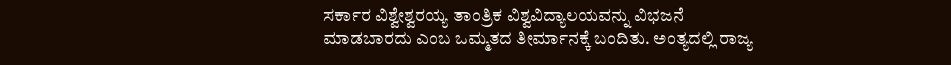ಸರ್ಕಾರ ವಿಶ್ವೇಶ್ವರಯ್ಯ ತಾಂತ್ರಿಕ ವಿಶ್ವವಿದ್ಯಾಲಯವನ್ನು ವಿಭಜನೆ ಮಾಡಬಾರದು ಎಂಬ ಒಮ್ಮತದ ತೀರ್ಮಾನಕ್ಕೆ ಬಂದಿತು. ಅಂತ್ಯದಲ್ಲಿ ರಾಜ್ಯ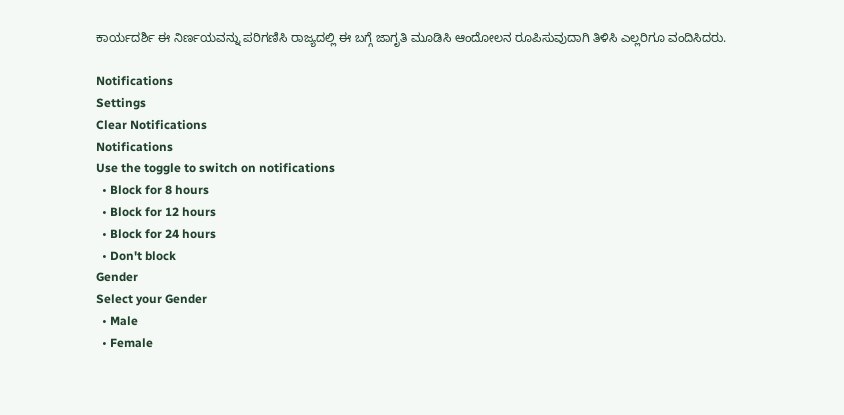ಕಾರ್ಯದರ್ಶಿ ಈ ನಿರ್ಣಯವನ್ನು ಪರಿಗಣಿಸಿ ರಾಜ್ಯದಲ್ಲಿ ಈ ಬಗ್ಗೆ ಜಾಗೃತಿ ಮೂಡಿಸಿ ಆಂದೋಲನ ರೂಪಿಸುವುದಾಗಿ ತಿಳಿಸಿ ಎಲ್ಲರಿಗೂ ವಂದಿಸಿದರು.

Notifications
Settings
Clear Notifications
Notifications
Use the toggle to switch on notifications
  • Block for 8 hours
  • Block for 12 hours
  • Block for 24 hours
  • Don't block
Gender
Select your Gender
  • Male
  • Female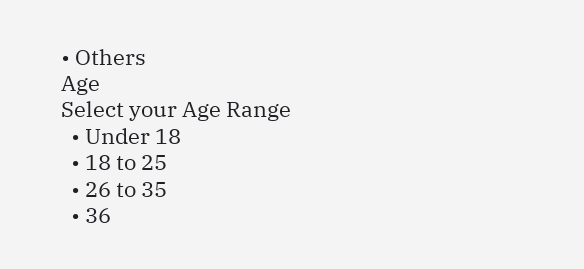• Others
Age
Select your Age Range
  • Under 18
  • 18 to 25
  • 26 to 35
  • 36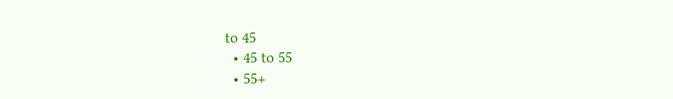to 45
  • 45 to 55
  • 55+